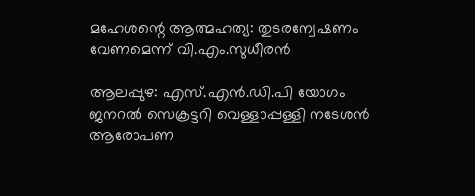മഹേശന്റെ ആത്മഹത്യ: തുടരന്വേഷണം വേണമെന്ന് വി.എം.സുധീരൻ

ആലപ്പുഴ: എസ്.എൻ.ഡി.പി യോഗം ജനറൽ സെക്രട്ടറി വെള്ളാപ്പള്ളി നടേശൻ ആരോപണ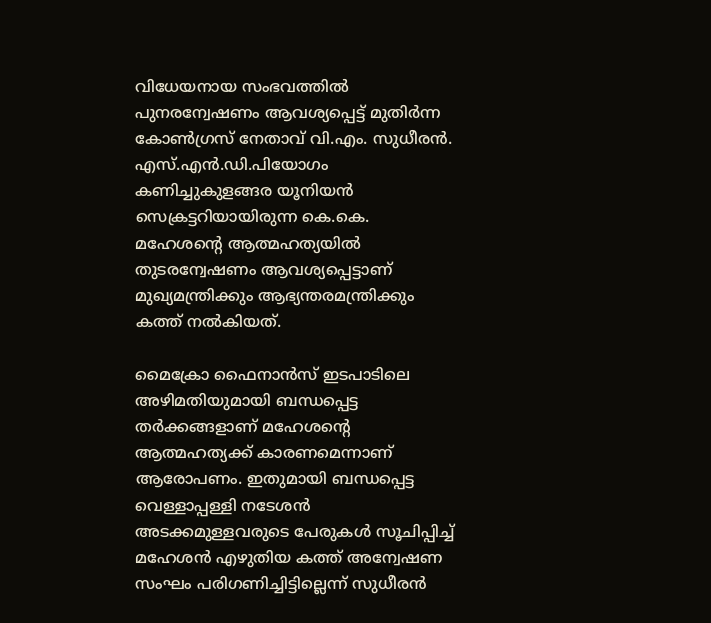വിധേയനായ സംഭവത്തിൽ പുനരന്വേഷണം ആവശ്യപ്പെട്ട് മുതിർന്ന കോൺഗ്രസ് നേതാവ് വി.എം. സുധീരൻ. എസ്.എൻ.ഡി.പിയോഗം കണിച്ചുകുളങ്ങര യൂനിയൻ സെക്രട്ടറിയായിരുന്ന കെ.കെ. മഹേശന്റെ ആത്മഹത്യയിൽ തുടരന്വേഷണം ആവശ്യപ്പെട്ടാണ് മുഖ്യമന്ത്രിക്കും ആഭ്യന്തരമന്ത്രിക്കും കത്ത് നൽകിയത്.

മൈക്രോ ഫൈനാൻസ് ഇടപാടിലെ അഴിമതിയുമായി ബന്ധപ്പെട്ട തർക്കങ്ങളാണ് മഹേശന്റെ ആത്മഹത്യക്ക് കാരണമെന്നാണ് ആരോപണം. ഇതുമായി ബന്ധപ്പെട്ട വെള്ളാപ്പള്ളി നടേശൻ അടക്കമുള്ളവരുടെ പേരുകൾ സൂചിപ്പിച്ച് മഹേശൻ എഴുതിയ കത്ത് അന്വേഷണ സംഘം പരിഗണിച്ചിട്ടില്ലെന്ന് സുധീരൻ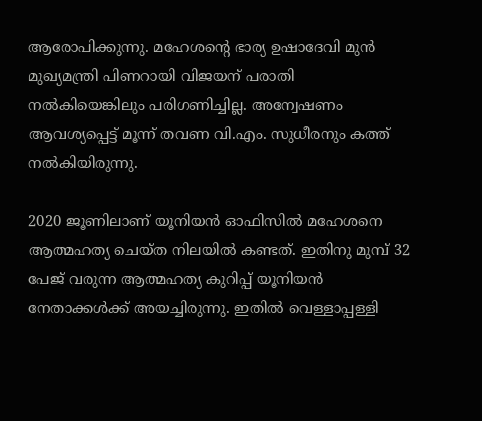ആരോപിക്കുന്നു. മഹേശന്റെ ഭാര്യ ഉഷാദേവി മുൻ മുഖ്യമന്ത്രി പിണറായി വിജയന് പരാതി നൽകിയെങ്കിലും പരിഗണിച്ചില്ല. അന്വേഷണം ആവശ്യപ്പെട്ട് മൂന്ന് തവണ വി.എം. സുധീരനും കത്ത് നൽകിയിരുന്നു.

2020 ജൂണിലാണ് യൂനിയൻ ഓഫിസിൽ മഹേശനെ ആത്മഹത്യ ചെയ്ത നിലയിൽ കണ്ടത്. ഇതിനു മുമ്പ് 32 പേജ് വരുന്ന ആത്മഹത്യ കുറിപ്പ് യൂനിയൻ നേതാക്കൾക്ക് അയച്ചിരുന്നു. ഇതിൽ വെള്ളാപ്പള്ളി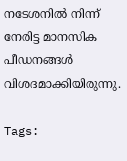നടേശനിൽ നിന്ന് നേരിട്ട മാനസിക പീഡനങ്ങൾ വിശദമാക്കിയിരുന്നു.

Tags: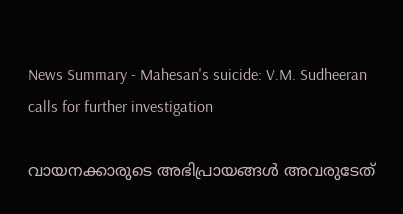News Summary - Mahesan's suicide: V.M. Sudheeran calls for further investigation

വായനക്കാരുടെ അഭിപ്രായങ്ങള്‍ അവരുടേത്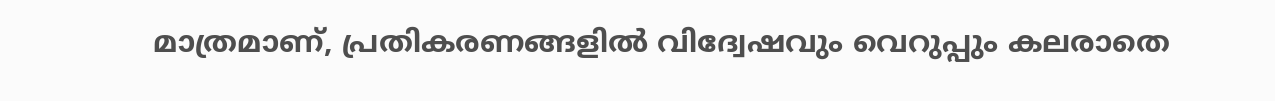മാത്രമാണ്, പ്രതികരണങ്ങളിൽ വിദ്വേഷവും വെറുപ്പും കലരാതെ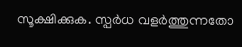സൂക്ഷിക്കുക. സ്പർധ വളർത്തുന്നതോ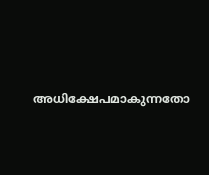അധിക്ഷേപമാകുന്നതോ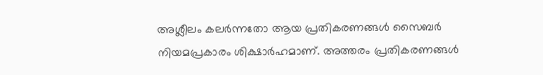അശ്ലീലം കലർന്നതോ ആയ പ്രതികരണങ്ങൾ സൈബർ നിയമപ്രകാരം ശിക്ഷാർഹമാണ്. അത്തരം പ്രതികരണങ്ങൾ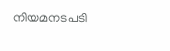നിയമനടപടി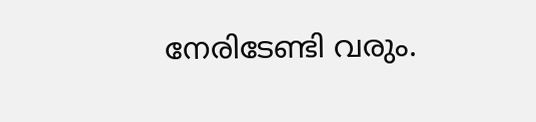നേരിടേണ്ടി വരും.